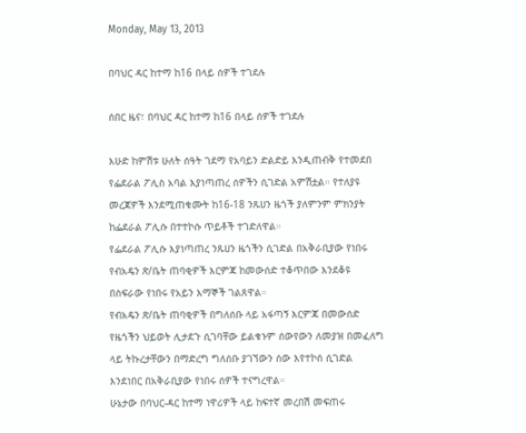Monday, May 13, 2013

በባህር ዳር ከተማ ከ16 በላይ ሰዎች ተገደሉ

ሰበር ዜና፣ በባህር ዳር ከተማ ከ16 በላይ ሰዎች ተገደሉ

እሁድ ከምሽቱ ሁለት ሰዓት ገደማ የአባይን ድልድይ እንዲጠብቅ የተመደበ የፌደራል ፖሊስ አባል እያነጣጠረ ሰዎችን ሲገድል አምሽቷል። የተለያዩ መረጃዎች እንደሚጠቁሙት ከ16-18 ንጹሀን ዜጎች ያለምንም ምክንያት ከፌደራል ፖሊሱ በተተኮሱ ጥይቶች ተገድለዋል።
የፌደራል ፖሊሱ እያነጣጠረ ንጹሀን ዜጎችን ሲገድል በአቅራቢያው የነበሩ የብአዴን ጽ/ቤት ጠባቂዎች እርምጃ ከመውሰድ ተቆጥበው እንደቆዩ በስፍራው የነበሩ የአይን እማኞች ገልጸዋል።
የብአዴን ጽ/ቤት ጠባቂዎች በግለሰቡ ላይ አፋጣኝ እርምጃ በመውሰድ የዜጎችን ህይወት ሊታደጉ ሲገባቸው ይልቁኑም ሰውየውን ለመያዝ በመፈለግ ላይ ትኩረታቸውን በማድረግ ግለሰቡ ያገኘውን ሰው እየተኮሰ ሲገድል እንደነበር በአቅራቢያው የነበሩ ሰዎች ተናግረዋል።
ሁኔታው በባህር-ዳር ከተማ ነዋሪዎች ላይ ከፍተኛ መረበሽ መፍጠሩ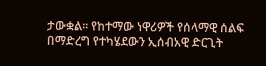ታውቋል። የከተማው ነዋሪዎች የሰላማዊ ሰልፍ በማድረግ የተካሄደውን ኢሰብአዊ ድርጊት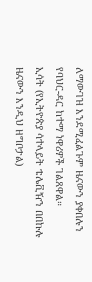ለማውገዝ እንደሚፈልጉም ዜናውን ያቀበሉን የባህር-ዳር ከተማ ነዋሪዎች ገልጸዋል።
ኢሳት (የኢትዮጵያ ሳተላይት ቴሌቪዥን በበኩሉ ዜናውን እንዲህ ዘግቦታል)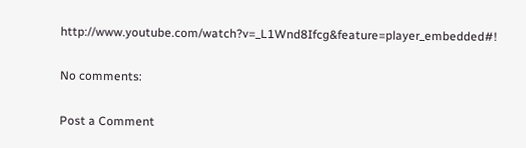http://www.youtube.com/watch?v=_L1Wnd8Ifcg&feature=player_embedded#!

No comments:

Post a Comment